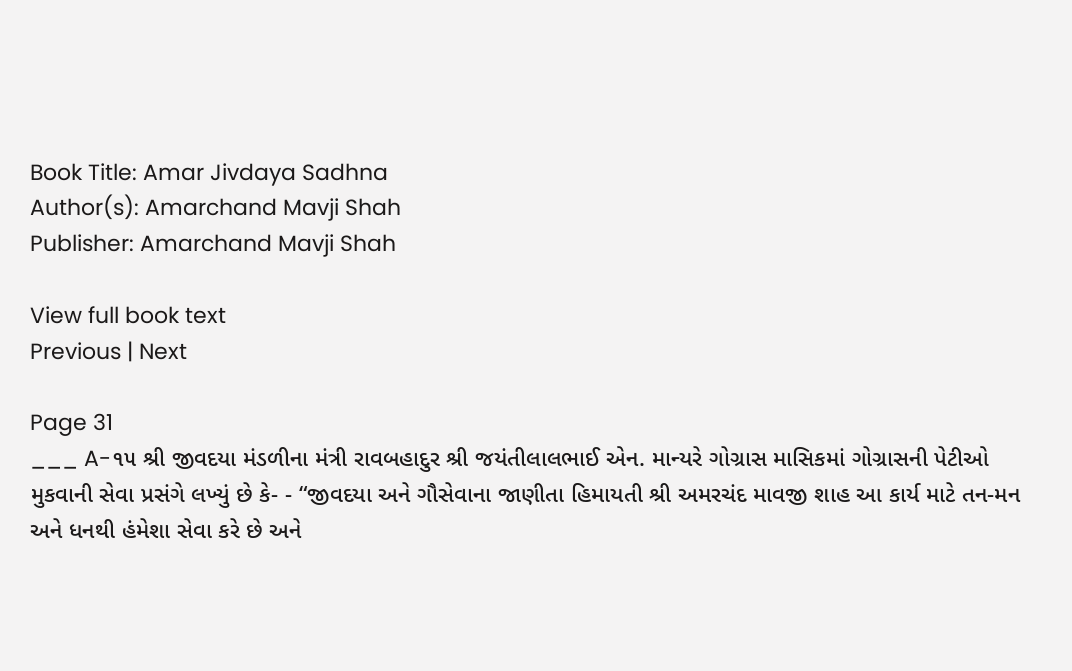Book Title: Amar Jivdaya Sadhna
Author(s): Amarchand Mavji Shah
Publisher: Amarchand Mavji Shah

View full book text
Previous | Next

Page 31
___ A-૧૫ શ્રી જીવદયા મંડળીના મંત્રી રાવબહાદુર શ્રી જયંતીલાલભાઈ એન. માન્યરે ગોગ્રાસ માસિકમાં ગોગ્રાસની પેટીઓ મુકવાની સેવા પ્રસંગે લખ્યું છે કે- - “જીવદયા અને ગૌસેવાના જાણીતા હિમાયતી શ્રી અમરચંદ માવજી શાહ આ કાર્ય માટે તન-મન અને ધનથી હંમેશા સેવા કરે છે અને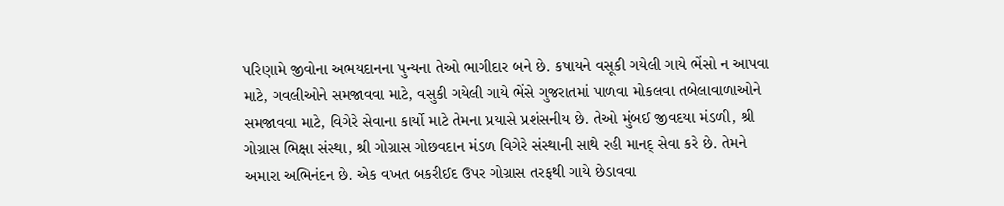પરિણામે જીવોના અભયદાનના પુન્યના તેઓ ભાગીદાર બને છે. કષાયને વસૂકી ગયેલી ગાયે ભેંસો ન આપવા માટે, ગવલીઓને સમજાવવા માટે, વસુકી ગયેલી ગાયે ભેંસે ગુજરાતમાં પાળવા મોકલવા તબેલાવાળાઓને સમજાવવા માટે, વિગેરે સેવાના કાર્યો માટે તેમના પ્રયાસે પ્રશંસનીય છે. તેઓ મુંબઈ જીવદયા મંડળી, શ્રી ગોગ્રાસ ભિક્ષા સંસ્થા, શ્રી ગોગ્રાસ ગોછવદાન મંડળ વિગેરે સંસ્થાની સાથે રહી માનદ્ સેવા કરે છે. તેમને અમારા અભિનંદન છે. એક વખત બકરીઈદ ઉપર ગોગ્રાસ તરફથી ગાયે છેડાવવા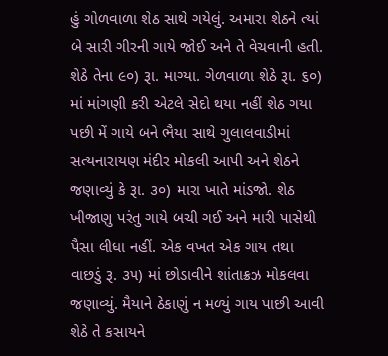હું ગોળવાળા શેઠ સાથે ગયેલું. અમારા શેઠને ત્યાં બે સારી ગીરની ગાયે જોઈ અને તે વેચવાની હતી. શેઠે તેના ૯૦) રૂા. માગ્યા. ગેળવાળા શેઠે રૂા. ૬૦) માં માંગણી કરી એટલે સેદો થયા નહીં શેઠ ગયા પછી મેં ગાયે બને ભૈયા સાથે ગુલાલવાડીમાં સત્યનારાયણ મંદીર મોકલી આપી અને શેઠને જણાવ્યું કે રૂા. ૩૦) મારા ખાતે માંડજો. શેઠ ખીજાણુ પરંતુ ગાયે બચી ગઈ અને મારી પાસેથી પૈસા લીધા નહીં. એક વખત એક ગાય તથા વાછડું રૂ. ૩૫) માં છોડાવીને શાંતાક્રઝ મોકલવા જણાવ્યું. મૈયાને ઠેકાણું ન મળ્યું ગાય પાછી આવી શેઠે તે કસાયને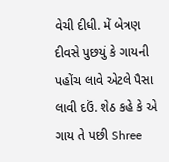વેચી દીધી. મેં બેત્રણ દીવસે પુછયું કે ગાયની પહોંચ લાવે એટલે પૈસા લાવી દઉં. શેઠ કહે કે એ ગાય તે પછી Shree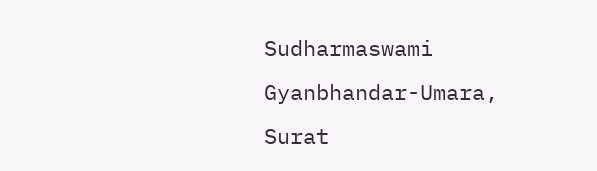Sudharmaswami Gyanbhandar-Umara, Surat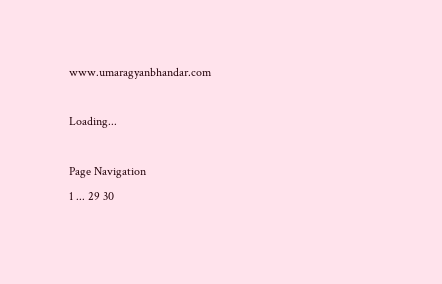www.umaragyanbhandar.com

Loading...

Page Navigation
1 ... 29 30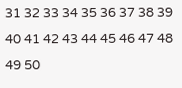31 32 33 34 35 36 37 38 39 40 41 42 43 44 45 46 47 48 49 50